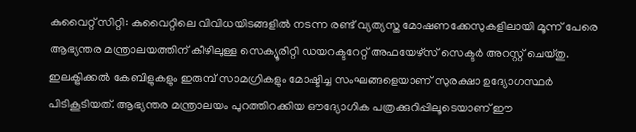കുവൈറ്റ് സിറ്റി: കുവൈറ്റിലെ വിവിധയിടങ്ങളിൽ നടന്ന രണ്ട് വ്യത്യസ്ത മോഷണക്കേസുകളിലായി മൂന്ന് പേരെ ആഭ്യന്തര മന്ത്രാലയത്തിന് കീഴിലുള്ള സെക്യൂരിറ്റി ഡയറക്ടറേറ്റ് അഫയേഴ്സ് സെക്ടർ അറസ്റ്റ് ചെയ്തു. ഇലക്ട്രിക്കൽ കേബിളുകളും ഇരുമ്പ് സാമഗ്രികളും മോഷ്ടിച്ച സംഘങ്ങളെയാണ് സുരക്ഷാ ഉദ്യോഗസ്ഥർ പിടികൂടിയത്. ആഭ്യന്തര മന്ത്രാലയം പുറത്തിറക്കിയ ഔദ്യോഗിക പത്രക്കുറിപ്പിലൂടെയാണ് ഈ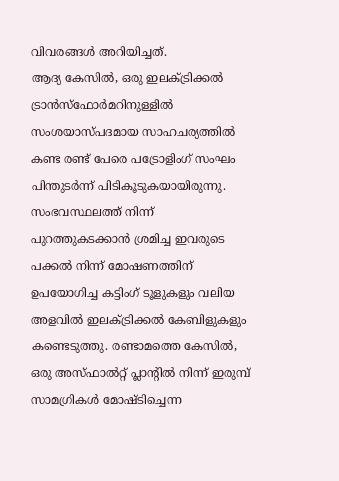വിവരങ്ങൾ അറിയിച്ചത്.
ആദ്യ കേസിൽ, ഒരു ഇലക്ട്രിക്കൽ ട്രാൻസ്ഫോർമറിനുള്ളിൽ സംശയാസ്പദമായ സാഹചര്യത്തിൽ കണ്ട രണ്ട് പേരെ പട്രോളിംഗ് സംഘം പിന്തുടർന്ന് പിടികൂടുകയായിരുന്നു. സംഭവസ്ഥലത്ത് നിന്ന് പുറത്തുകടക്കാൻ ശ്രമിച്ച ഇവരുടെ പക്കൽ നിന്ന് മോഷണത്തിന് ഉപയോഗിച്ച കട്ടിംഗ് ടൂളുകളും വലിയ അളവിൽ ഇലക്ട്രിക്കൽ കേബിളുകളും കണ്ടെടുത്തു. രണ്ടാമത്തെ കേസിൽ, ഒരു അസ്ഫാൽറ്റ് പ്ലാന്റിൽ നിന്ന് ഇരുമ്പ് സാമഗ്രികൾ മോഷ്ടിച്ചെന്ന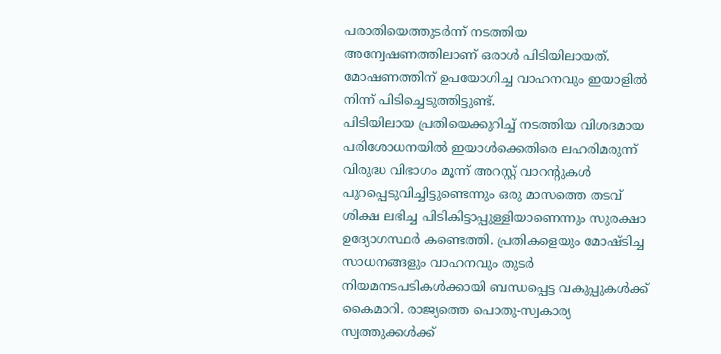പരാതിയെത്തുടർന്ന് നടത്തിയ അന്വേഷണത്തിലാണ് ഒരാൾ പിടിയിലായത്. മോഷണത്തിന് ഉപയോഗിച്ച വാഹനവും ഇയാളിൽ നിന്ന് പിടിച്ചെടുത്തിട്ടുണ്ട്.
പിടിയിലായ പ്രതിയെക്കുറിച്ച് നടത്തിയ വിശദമായ പരിശോധനയിൽ ഇയാൾക്കെതിരെ ലഹരിമരുന്ന് വിരുദ്ധ വിഭാഗം മൂന്ന് അറസ്റ്റ് വാറന്റുകൾ പുറപ്പെടുവിച്ചിട്ടുണ്ടെന്നും ഒരു മാസത്തെ തടവ് ശിക്ഷ ലഭിച്ച പിടികിട്ടാപ്പുള്ളിയാണെന്നും സുരക്ഷാ ഉദ്യോഗസ്ഥർ കണ്ടെത്തി. പ്രതികളെയും മോഷ്ടിച്ച സാധനങ്ങളും വാഹനവും തുടർ നിയമനടപടികൾക്കായി ബന്ധപ്പെട്ട വകുപ്പുകൾക്ക് കൈമാറി. രാജ്യത്തെ പൊതു-സ്വകാര്യ സ്വത്തുക്കൾക്ക്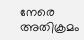നേരെ അതിക്രമം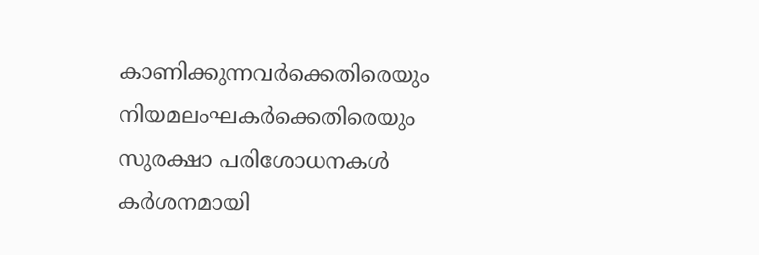കാണിക്കുന്നവർക്കെതിരെയും നിയമലംഘകർക്കെതിരെയും സുരക്ഷാ പരിശോധനകൾ കർശനമായി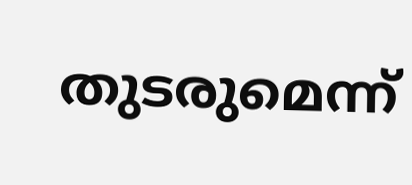തുടരുമെന്ന്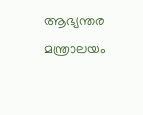ആഭ്യന്തര മന്ത്രാലയം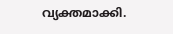വ്യക്തമാക്കി.